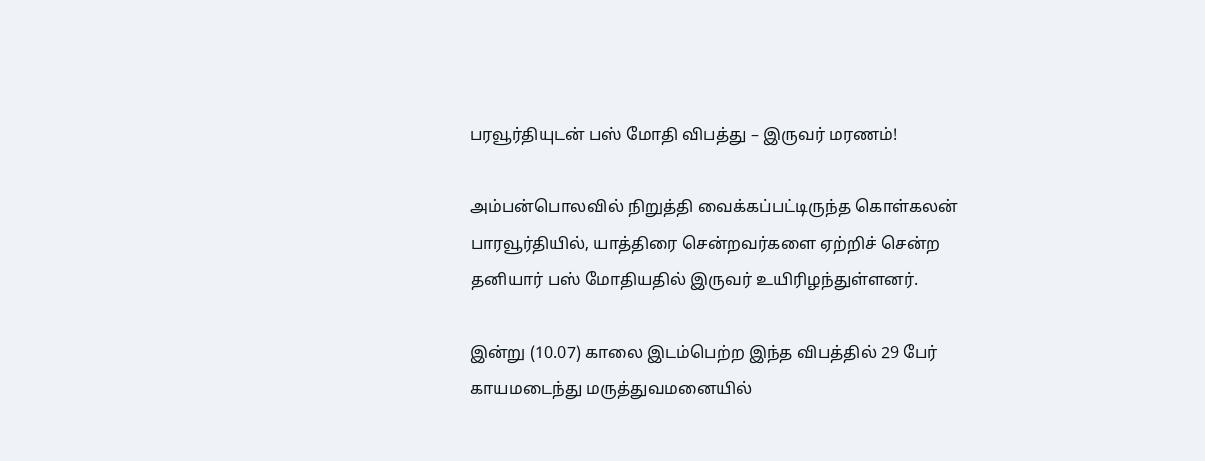பரவூர்தியுடன் பஸ் மோதி விபத்து – இருவர் மரணம்!

அம்பன்பொலவில் நிறுத்தி வைக்கப்பட்டிருந்த கொள்கலன் பாரவூர்தியில், யாத்திரை சென்றவர்களை ஏற்றிச் சென்ற தனியார் பஸ் மோதியதில் இருவர் உயிரிழந்துள்ளனர்.

இன்று (10.07) காலை இடம்பெற்ற இந்த விபத்தில் 29 பேர் காயமடைந்து மருத்துவமனையில்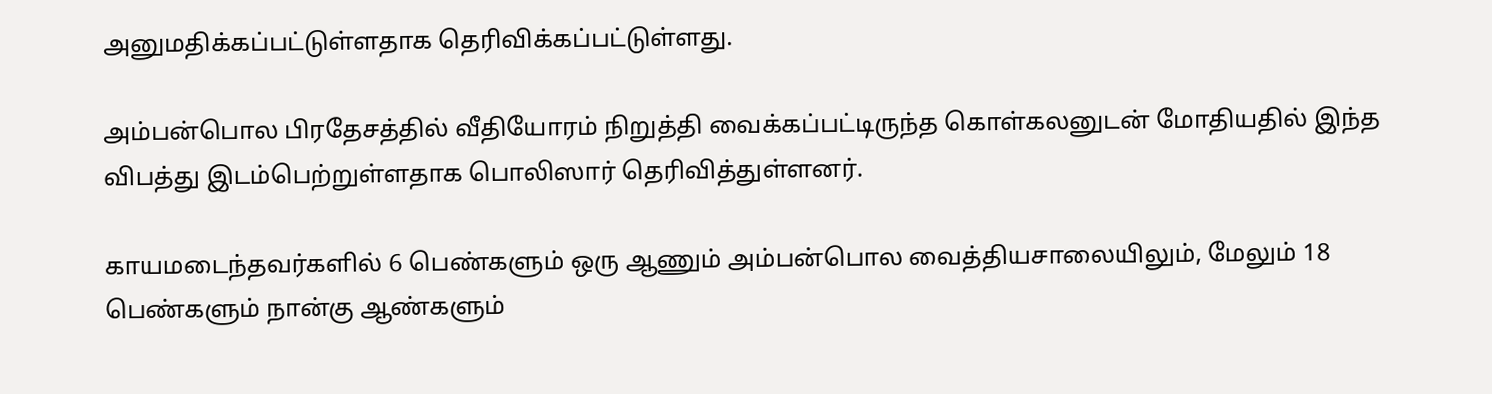அனுமதிக்கப்பட்டுள்ளதாக தெரிவிக்கப்பட்டுள்ளது.

அம்பன்பொல பிரதேசத்தில் வீதியோரம் நிறுத்தி வைக்கப்பட்டிருந்த கொள்கலனுடன் மோதியதில் இந்த விபத்து இடம்பெற்றுள்ளதாக பொலிஸார் தெரிவித்துள்ளனர்.

காயமடைந்தவர்களில் 6 பெண்களும் ஒரு ஆணும் அம்பன்பொல வைத்தியசாலையிலும், மேலும் 18 பெண்களும் நான்கு ஆண்களும்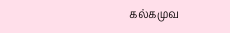கல்கமுவ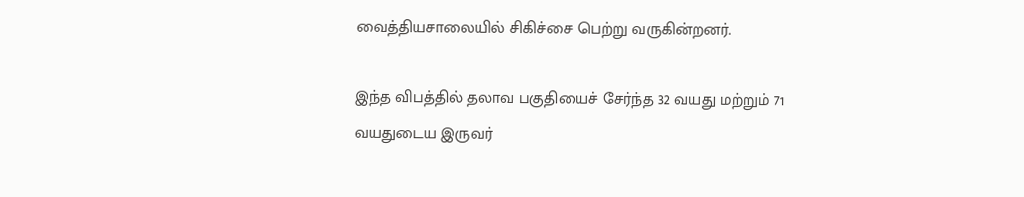வைத்தியசாலையில் சிகிச்சை பெற்று வருகின்றனர்.

இந்த விபத்தில் தலாவ பகுதியைச் சேர்ந்த 32 வயது மற்றும் 71 வயதுடைய இருவர்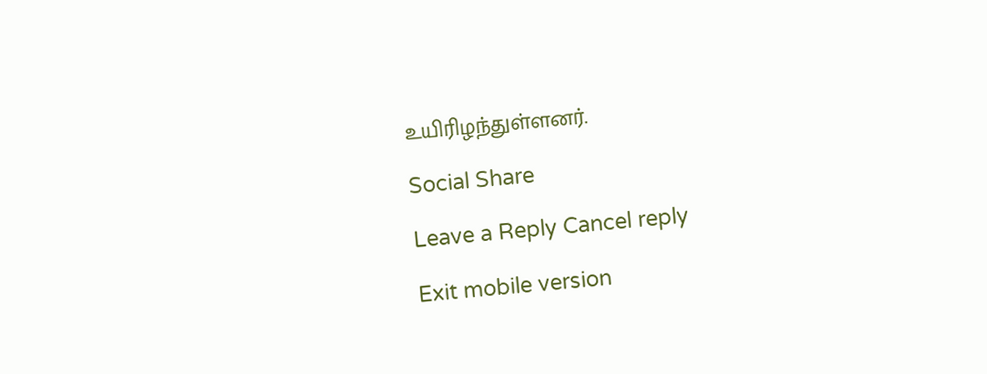உயிரிழந்துள்ளனர்.

Social Share

Leave a Reply Cancel reply

Exit mobile version